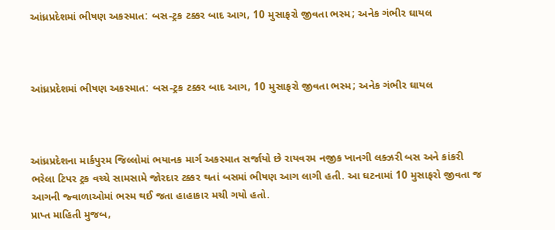આંધ્રપ્રદેશમાં ભીષણ અકસ્માત: બસ-ટ્રક ટક્કર બાદ આગ, 10 મુસાફરો જીવતા ભસ્મ; અનેક ગંભીર ઘાયલ



આંધ્રપ્રદેશમાં ભીષણ અકસ્માત: બસ-ટ્રક ટક્કર બાદ આગ, 10 મુસાફરો જીવતા ભસ્મ; અનેક ગંભીર ઘાયલ



આંધ્રપ્રદેશના માર્કપુરમ જિલ્લોમાં ભયાનક માર્ગ અકસ્માત સર્જાયો છે રાયવરમ નજીક ખાનગી લક્ઝરી બસ અને કાંકરી ભરેલા ટિપર ટ્રક વચ્ચે સામસામે જોરદાર ટક્કર થતાં બસમાં ભીષણ આગ લાગી હતી. આ ઘટનામાં 10 મુસાફરો જીવતા જ આગની જ્વાળાઓમાં ભસ્મ થઈ જતા હાહાકાર મચી ગયો હતો.
પ્રાપ્ત માહિતી મુજબ,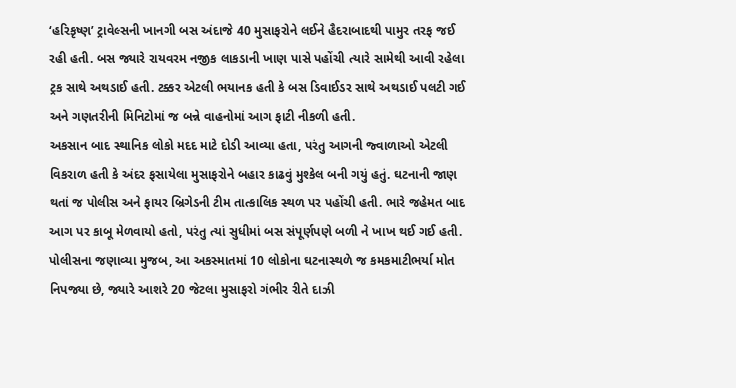‘હરિકૃષ્ણ’ ટ્રાવેલ્સની ખાનગી બસ અંદાજે 40 મુસાફરોને લઈને હૈદરાબાદથી પામુર તરફ જઈ રહી હતી. બસ જ્યારે રાયવરમ નજીક લાકડાની ખાણ પાસે પહોંચી ત્યારે સામેથી આવી રહેલા ટ્રક સાથે અથડાઈ હતી. ટક્કર એટલી ભયાનક હતી કે બસ ડિવાઈડર સાથે અથડાઈ પલટી ગઈ અને ગણતરીની મિનિટોમાં જ બન્ને વાહનોમાં આગ ફાટી નીકળી હતી.
અકસાન બાદ સ્થાનિક લોકો મદદ માટે દોડી આવ્યા હતા, પરંતુ આગની જ્વાળાઓ એટલી વિકરાળ હતી કે અંદર ફસાયેલા મુસાફરોને બહાર કાઢવું મુશ્કેલ બની ગયું હતું. ઘટનાની જાણ થતાં જ પોલીસ અને ફાયર બ્રિગેડની ટીમ તાત્કાલિક સ્થળ પર પહોંચી હતી. ભારે જહેમત બાદ આગ પર કાબૂ મેળવાયો હતો, પરંતુ ત્યાં સુધીમાં બસ સંપૂર્ણપણે બળી ને ખાખ થઈ ગઈ હતી.
પોલીસના જણાવ્યા મુજબ, આ અકસ્માતમાં 10 લોકોના ઘટનાસ્થળે જ કમકમાટીભર્યા મોત નિપજ્યા છે, જ્યારે આશરે 20 જેટલા મુસાફરો ગંભીર રીતે દાઝી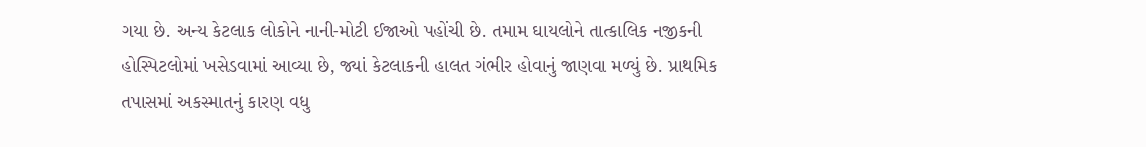ગયા છે. અન્ય કેટલાક લોકોને નાની-મોટી ઈજાઓ પહોંચી છે. તમામ ઘાયલોને તાત્કાલિક નજીકની હોસ્પિટલોમાં ખસેડવામાં આવ્યા છે, જ્યાં કેટલાકની હાલત ગંભીર હોવાનું જાણવા મળ્યું છે. પ્રાથમિક તપાસમાં અકસ્માતનું કારણ વધુ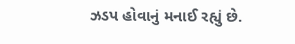ઝડપ હોવાનું મનાઈ રહ્યું છે.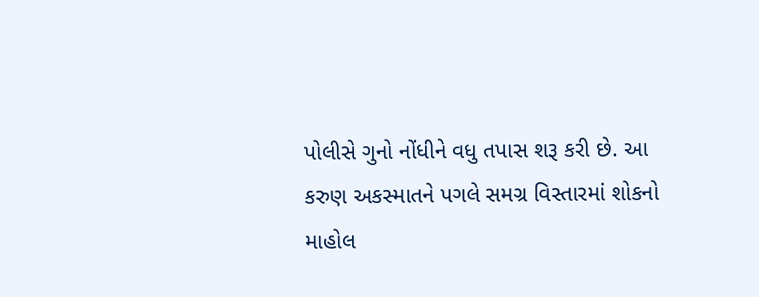પોલીસે ગુનો નોંધીને વધુ તપાસ શરૂ કરી છે. આ કરુણ અકસ્માતને પગલે સમગ્ર વિસ્તારમાં શોકનો માહોલ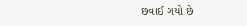છવાઈ ગયો છે